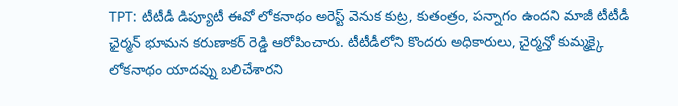TPT: టీటీడీ డిప్యూటీ ఈవో లోకనాథం అరెస్ట్ వెనుక కుట్ర, కుతంత్రం, పన్నాగం ఉందని మాజీ టీటీడీ ఛైర్మన్ భూమన కరుణాకర్ రెడ్డి ఆరోపించారు. టీటీడీలోని కొందరు అధికారులు, చైర్మన్తో కుమ్మక్కై లోకనాథం యాదవ్ను బలిచేశారని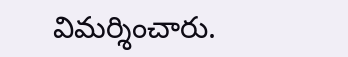విమర్శించారు.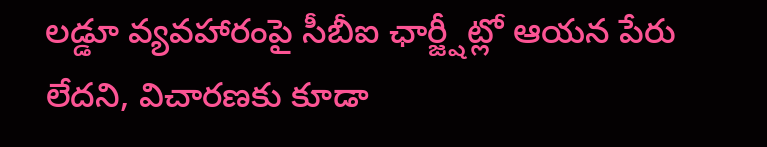లడ్డూ వ్యవహారంపై సీబీఐ ఛార్జ్షీట్లో ఆయన పేరు లేదని, విచారణకు కూడా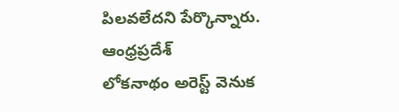పిలవలేదని పేర్కొన్నారు.
ఆంధ్రప్రదేశ్
లోకనాథం అరెస్ట్ వెనుక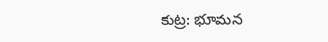కుట్ర: భూమన